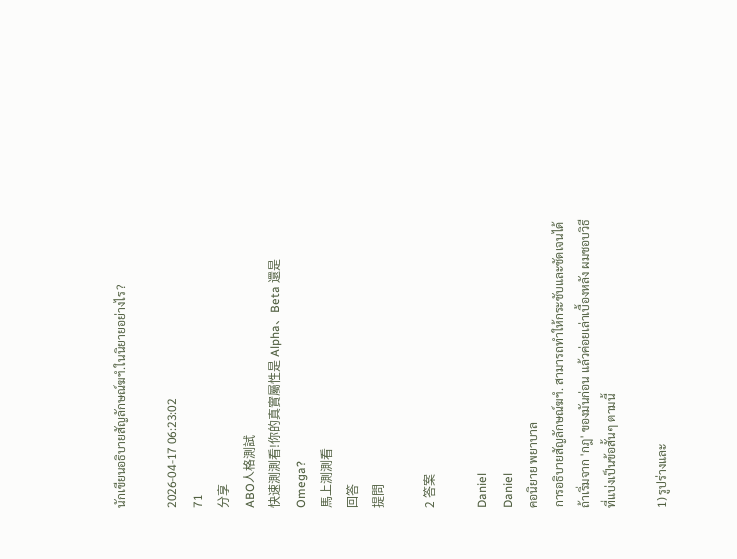นักเขียนอธิบายสัญลักษณ์ฆฯํ.ในนิยายอย่างไร?

2026-04-17 06:23:02
71
分享
ABO人格測試
快速測測看!你的真實屬性是 Alpha、Beta 還是 Omega?
馬上測測看
回答
提問

2 答案

Daniel
Daniel
คอนิยาย พยาบาล
การอธิบายสัญลักษณ์ฆฯํ. สามารถทำให้กระชับและชัดเจนได้ถ้าเริ่มจาก 'กฎ' ของมันก่อน แล้วค่อยเล่าเบื้องหลัง ผมชอบวิธีที่แบ่งเป็นข้อสั้นๆ ตามนี้

1) รูปร่างและ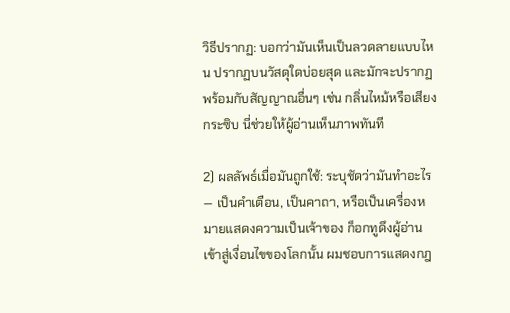วิธีปรากฏ: บอกว่ามันเห็นเป็นลวดลายแบบไหน ปรากฏบนวัสดุใดบ่อยสุด และมักจะปรากฏพร้อมกับสัญญาณอื่นๆ เช่น กลิ่นไหม้หรือเสียงกระซิบ นี่ช่วยให้ผู้อ่านเห็นภาพทันที

2) ผลลัพธ์เมื่อมันถูกใช้: ระบุชัดว่ามันทำอะไร — เป็นคำเตือน, เป็นคาถา, หรือเป็นเครื่องหมายแสดงความเป็นเจ้าของ ก็อกทูดึงผู้อ่านเข้าสู่เงื่อนไขของโลกนั้น ผมชอบการแสดงกฎ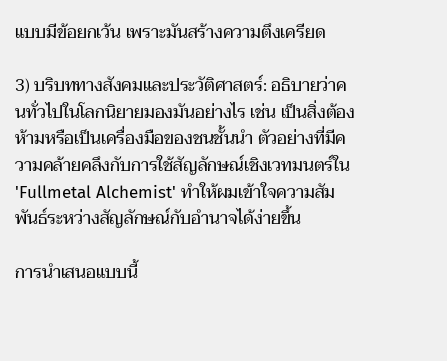แบบมีข้อยกเว้น เพราะมันสร้างความตึงเครียด

3) บริบททางสังคมและประวัติศาสตร์: อธิบายว่าคนทั่วไปในโลกนิยายมองมันอย่างไร เช่น เป็นสิ่งต้องห้ามหรือเป็นเครื่องมือของชนชั้นนำ ตัวอย่างที่มีความคล้ายคลึงกับการใช้สัญลักษณ์เชิงเวทมนตร์ใน 'Fullmetal Alchemist' ทำให้ผมเข้าใจความสัมพันธ์ระหว่างสัญลักษณ์กับอำนาจได้ง่ายขึ้น

การนำเสนอแบบนี้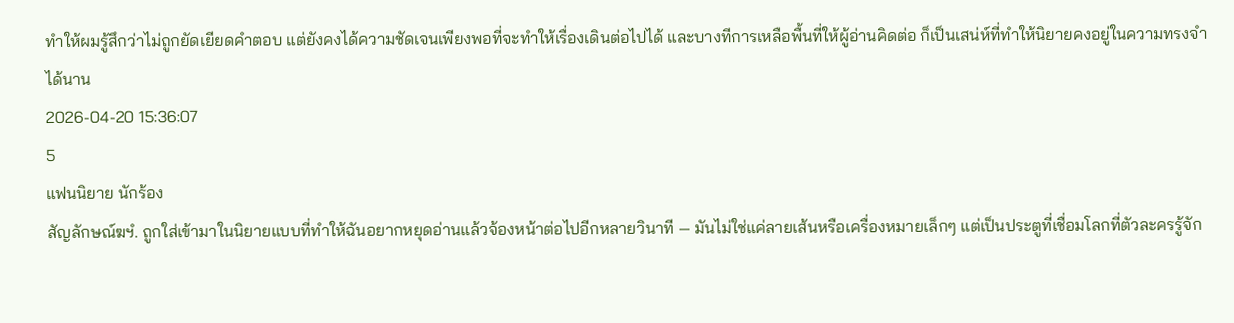ทำให้ผมรู้สึกว่าไม่ถูกยัดเยียดคำตอบ แต่ยังคงได้ความชัดเจนเพียงพอที่จะทำให้เรื่องเดินต่อไปได้ และบางทีการเหลือพื้นที่ให้ผู้อ่านคิดต่อ ก็เป็นเสน่ห์ที่ทำให้นิยายคงอยู่ในความทรงจำได้นาน
2026-04-20 15:36:07
5
แฟนนิยาย นักร้อง
สัญลักษณ์ฆฯํ. ถูกใส่เข้ามาในนิยายแบบที่ทำให้ฉันอยากหยุดอ่านแล้วจ้องหน้าต่อไปอีกหลายวินาที — มันไม่ใช่แค่ลายเส้นหรือเครื่องหมายเล็กๆ แต่เป็นประตูที่เชื่อมโลกที่ตัวละครรู้จัก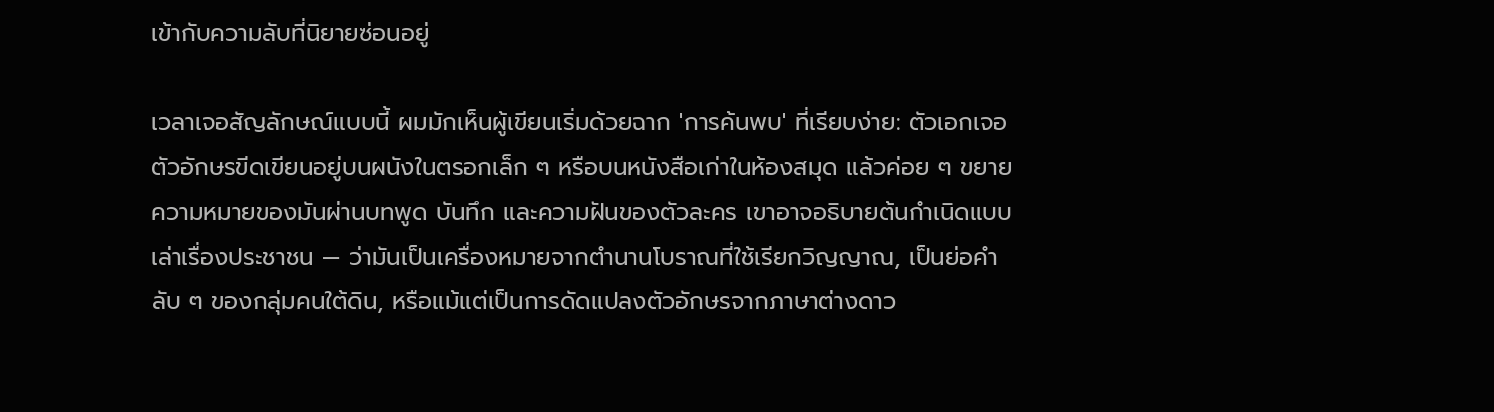เข้ากับความลับที่นิยายซ่อนอยู่

เวลาเจอสัญลักษณ์แบบนี้ ผมมักเห็นผู้เขียนเริ่มด้วยฉาก 'การค้นพบ' ที่เรียบง่าย: ตัวเอกเจอตัวอักษรขีดเขียนอยู่บนผนังในตรอกเล็ก ๆ หรือบนหนังสือเก่าในห้องสมุด แล้วค่อย ๆ ขยายความหมายของมันผ่านบทพูด บันทึก และความฝันของตัวละคร เขาอาจอธิบายต้นกำเนิดแบบเล่าเรื่องประชาชน — ว่ามันเป็นเครื่องหมายจากตำนานโบราณที่ใช้เรียกวิญญาณ, เป็นย่อคำลับ ๆ ของกลุ่มคนใต้ดิน, หรือแม้แต่เป็นการดัดแปลงตัวอักษรจากภาษาต่างดาว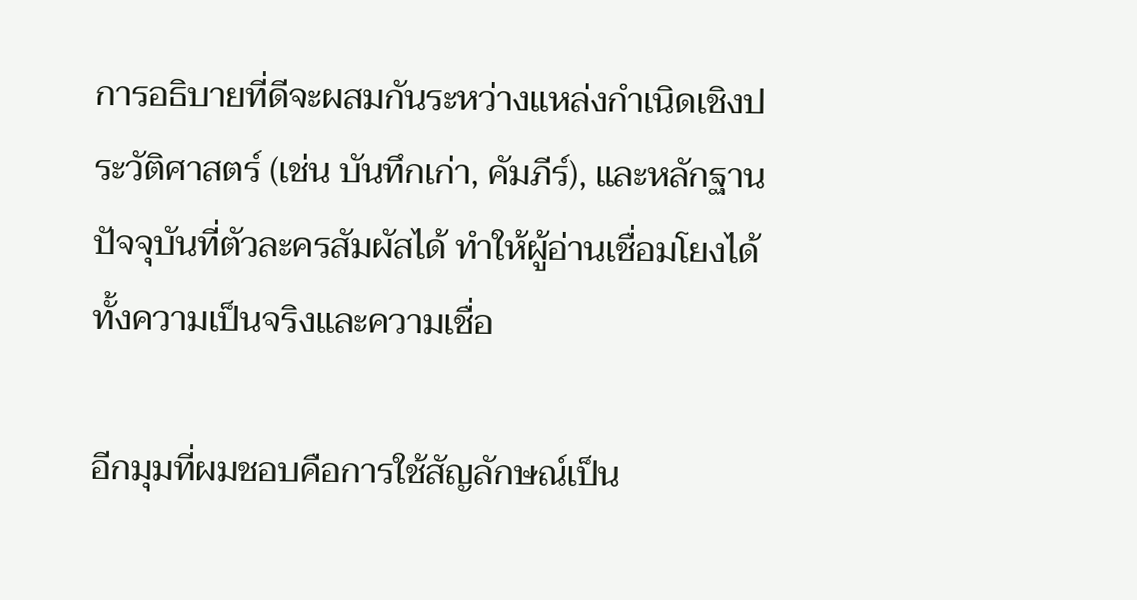การอธิบายที่ดีจะผสมกันระหว่างแหล่งกำเนิดเชิงประวัติศาสตร์ (เช่น บันทึกเก่า, คัมภีร์), และหลักฐานปัจจุบันที่ตัวละครสัมผัสได้ ทำให้ผู้อ่านเชื่อมโยงได้ทั้งความเป็นจริงและความเชื่อ

อีกมุมที่ผมชอบคือการใช้สัญลักษณ์เป็น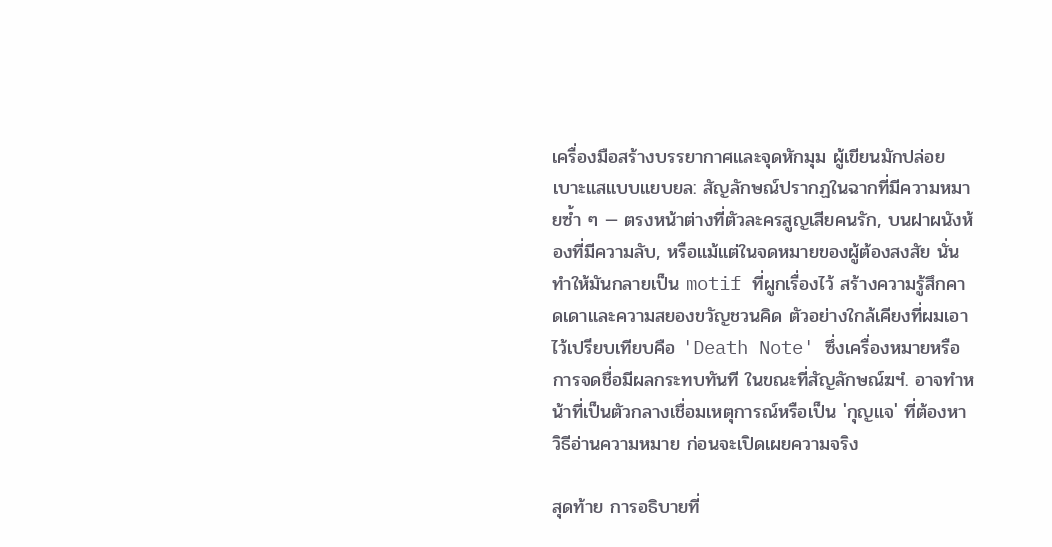เครื่องมือสร้างบรรยากาศและจุดหักมุม ผู้เขียนมักปล่อยเบาะแสแบบแยบยล: สัญลักษณ์ปรากฏในฉากที่มีความหมายซ้ำ ๆ — ตรงหน้าต่างที่ตัวละครสูญเสียคนรัก, บนฝาผนังห้องที่มีความลับ, หรือแม้แต่ในจดหมายของผู้ต้องสงสัย นั่นทำให้มันกลายเป็น motif ที่ผูกเรื่องไว้ สร้างความรู้สึกคาดเดาและความสยองขวัญชวนคิด ตัวอย่างใกล้เคียงที่ผมเอาไว้เปรียบเทียบคือ 'Death Note' ซึ่งเครื่องหมายหรือการจดชื่อมีผลกระทบทันที ในขณะที่สัญลักษณ์ฆฯํ. อาจทำหน้าที่เป็นตัวกลางเชื่อมเหตุการณ์หรือเป็น 'กุญแจ' ที่ต้องหาวิธีอ่านความหมาย ก่อนจะเปิดเผยความจริง

สุดท้าย การอธิบายที่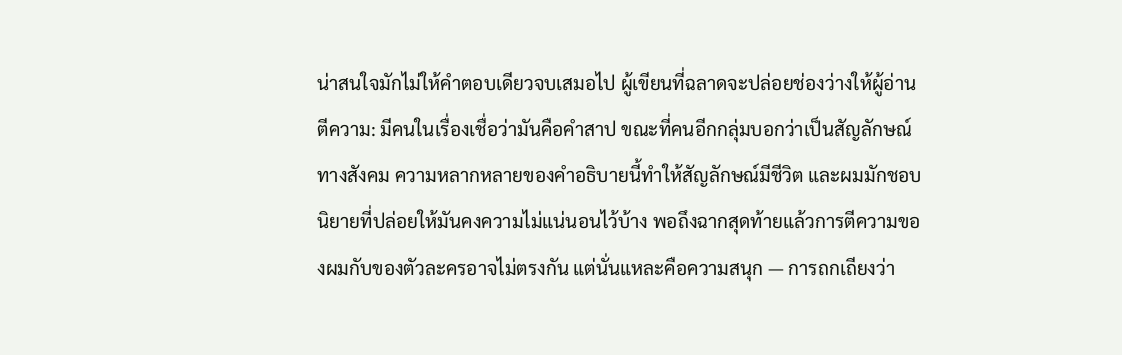น่าสนใจมักไม่ให้คำตอบเดียวจบเสมอไป ผู้เขียนที่ฉลาดจะปล่อยช่องว่างให้ผู้อ่านตีความ: มีคนในเรื่องเชื่อว่ามันคือคำสาป ขณะที่คนอีกกลุ่มบอกว่าเป็นสัญลักษณ์ทางสังคม ความหลากหลายของคำอธิบายนี้ทำให้สัญลักษณ์มีชีวิต และผมมักชอบนิยายที่ปล่อยให้มันคงความไม่แน่นอนไว้บ้าง พอถึงฉากสุดท้ายแล้วการตีความของผมกับของตัวละครอาจไม่ตรงกัน แต่นั่นแหละคือความสนุก — การถกเถียงว่า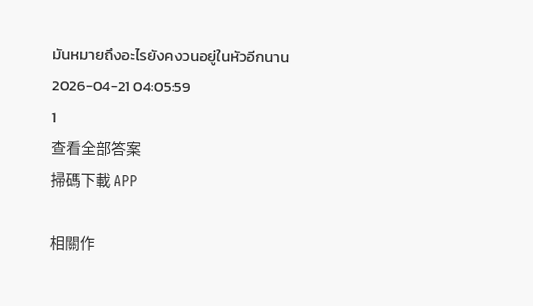มันหมายถึงอะไรยังคงวนอยู่ในหัวอีกนาน
2026-04-21 04:05:59
1
查看全部答案
掃碼下載 APP

相關作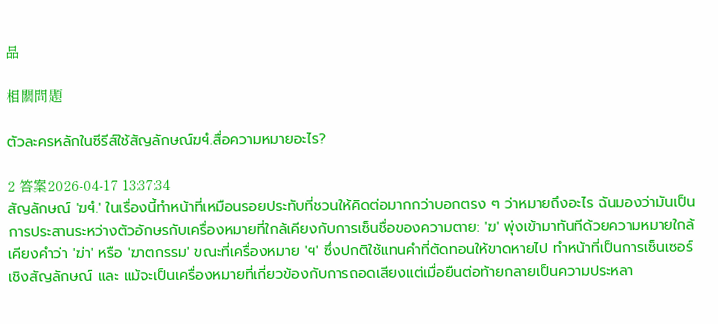品

相關問題

ตัวละครหลักในซีรีส์ใช้สัญลักษณ์ฆฯํ.สื่อความหมายอะไร?

2 答案2026-04-17 13:37:34
สัญลักษณ์ 'ฆฯํ.' ในเรื่องนี้ทำหน้าที่เหมือนรอยประทับที่ชวนให้คิดต่อมากกว่าบอกตรง ๆ ว่าหมายถึงอะไร ฉันมองว่ามันเป็นการประสานระหว่างตัวอักษรกับเครื่องหมายที่ใกล้เคียงกับการเซ็นชื่อของความตาย: 'ฆ' พุ่งเข้ามาทันทีด้วยความหมายใกล้เคียงคำว่า 'ฆ่า' หรือ 'ฆาตกรรม' ขณะที่เครื่องหมาย 'ฯ' ซึ่งปกติใช้แทนคำที่ตัดทอนให้ขาดหายไป ทำหน้าที่เป็นการเซ็นเซอร์เชิงสัญลักษณ์ และ แม้จะเป็นเครื่องหมายที่เกี่ยวข้องกับการถอดเสียงแต่เมื่อยืนต่อท้ายกลายเป็นความประหลา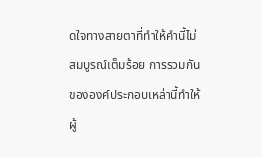ดใจทางสายตาที่ทำให้คำนี้ไม่สมบูรณ์เต็มร้อย การรวมกันขององค์ประกอบเหล่านี้ทำให้ผู้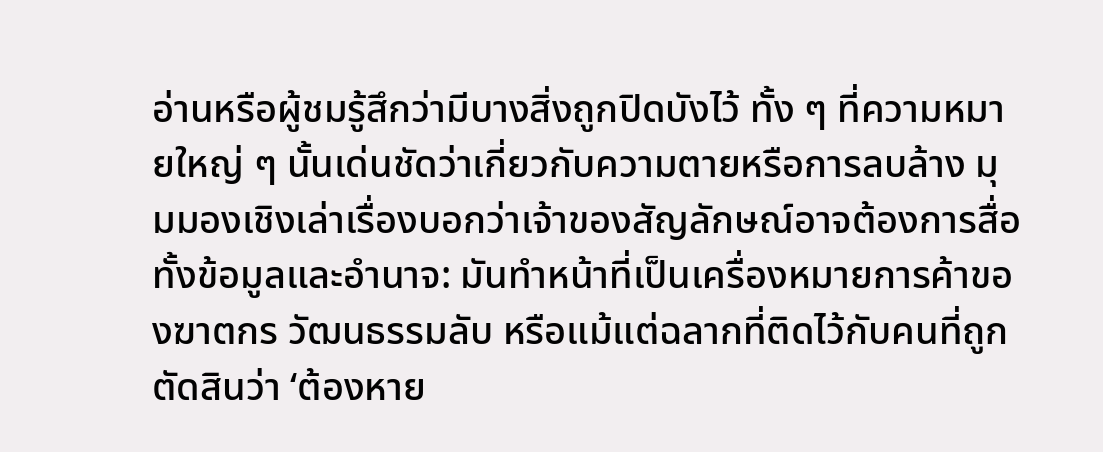อ่านหรือผู้ชมรู้สึกว่ามีบางสิ่งถูกปิดบังไว้ ทั้ง ๆ ที่ความหมายใหญ่ ๆ นั้นเด่นชัดว่าเกี่ยวกับความตายหรือการลบล้าง มุมมองเชิงเล่าเรื่องบอกว่าเจ้าของสัญลักษณ์อาจต้องการสื่อทั้งข้อมูลและอำนาจ: มันทำหน้าที่เป็นเครื่องหมายการค้าของฆาตกร วัฒนธรรมลับ หรือแม้แต่ฉลากที่ติดไว้กับคนที่ถูกตัดสินว่า ‘ต้องหาย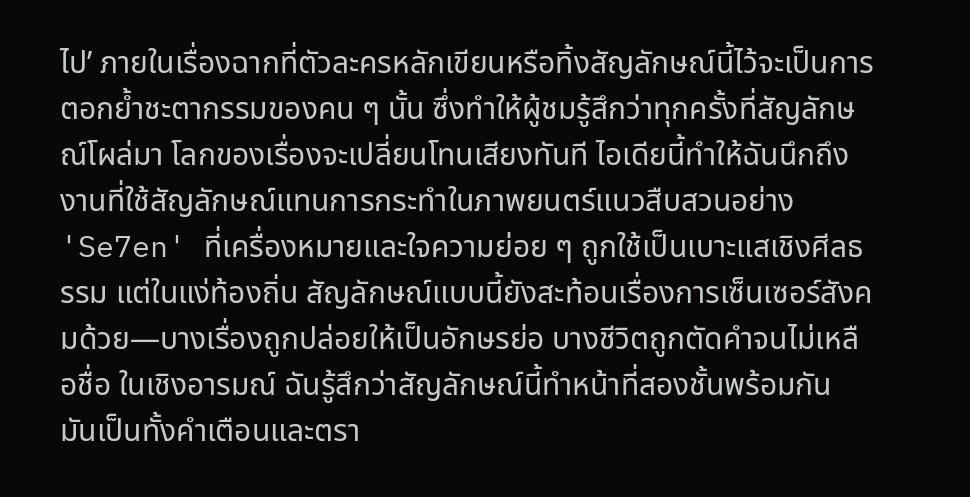ไป’ ภายในเรื่องฉากที่ตัวละครหลักเขียนหรือทิ้งสัญลักษณ์นี้ไว้จะเป็นการตอกย้ำชะตากรรมของคน ๆ นั้น ซึ่งทำให้ผู้ชมรู้สึกว่าทุกครั้งที่สัญลักษณ์โผล่มา โลกของเรื่องจะเปลี่ยนโทนเสียงทันที ไอเดียนี้ทำให้ฉันนึกถึงงานที่ใช้สัญลักษณ์แทนการกระทำในภาพยนตร์แนวสืบสวนอย่าง 'Se7en' ที่เครื่องหมายและใจความย่อย ๆ ถูกใช้เป็นเบาะแสเชิงศีลธรรม แต่ในแง่ท้องถิ่น สัญลักษณ์แบบนี้ยังสะท้อนเรื่องการเซ็นเซอร์สังคมด้วย—บางเรื่องถูกปล่อยให้เป็นอักษรย่อ บางชีวิตถูกตัดคำจนไม่เหลือชื่อ ในเชิงอารมณ์ ฉันรู้สึกว่าสัญลักษณ์นี้ทำหน้าที่สองชั้นพร้อมกัน มันเป็นทั้งคำเตือนและตรา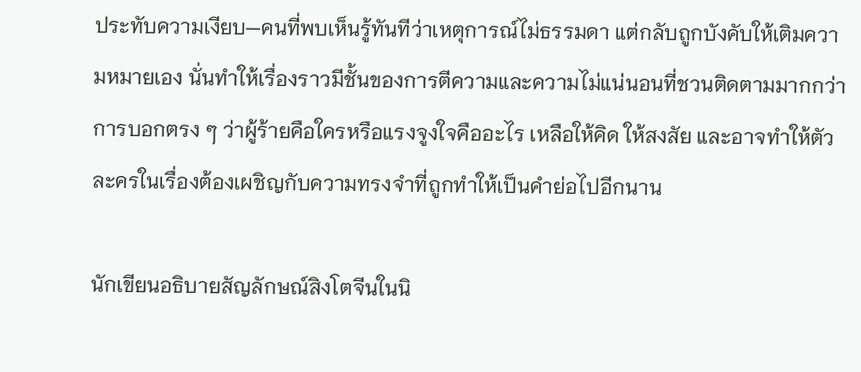ประทับความเงียบ—คนที่พบเห็นรู้ทันทีว่าเหตุการณ์ไม่ธรรมดา แต่กลับถูกบังคับให้เติมความหมายเอง นั่นทำให้เรื่องราวมีชั้นของการตีความและความไม่แน่นอนที่ชวนติดตามมากกว่าการบอกตรง ๆ ว่าผู้ร้ายคือใครหรือแรงจูงใจคืออะไร เหลือให้คิด ให้สงสัย และอาจทำให้ตัวละครในเรื่องต้องเผชิญกับความทรงจำที่ถูกทำให้เป็นคำย่อไปอีกนาน

นักเขียนอธิบายสัญลักษณ์สิงโตจีนในนิ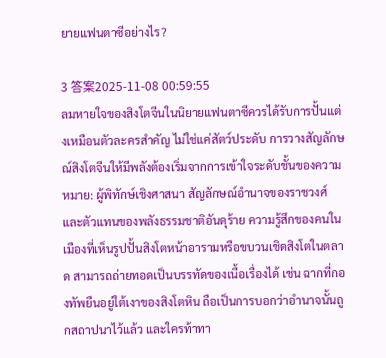ยายแฟนตาซีอย่างไร?

3 答案2025-11-08 00:59:55
ลมหายใจของสิงโตจีนในนิยายแฟนตาซีควรได้รับการปั้นแต่งเหมือนตัวละครสำคัญ ไม่ใช่แค่สัตว์ประดับ การวางสัญลักษณ์สิงโตจีนให้มีพลังต้องเริ่มจากการเข้าใจระดับชั้นของความหมาย: ผู้พิทักษ์เชิงศาสนา สัญลักษณ์อำนาจของราชวงศ์ และตัวแทนของพลังธรรมชาติอันดุร้าย ความรู้สึกของคนในเมืองที่เห็นรูปปั้นสิงโตหน้าอารามหรือขบวนเชิดสิงโตในตลาด สามารถถ่ายทอดเป็นบรรทัดของเนื้อเรื่องได้ เช่น ฉากที่กองทัพยืนอยู่ใต้เงาของสิงโตหิน ถือเป็นการบอกว่าอำนาจนั้นถูกสถาปนาไว้แล้ว และใครท้าทา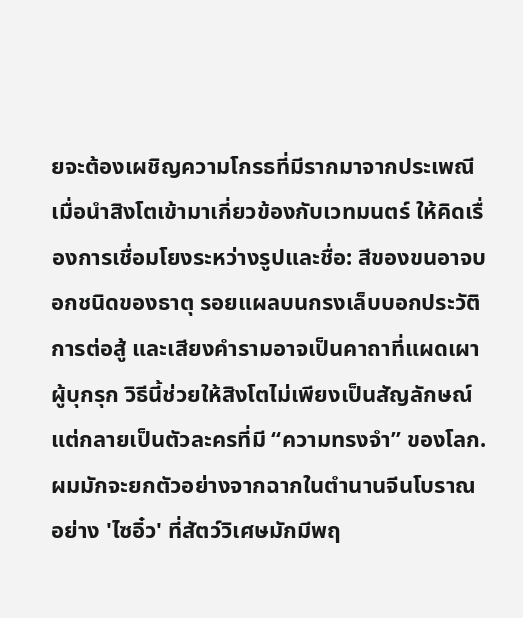ยจะต้องเผชิญความโกรธที่มีรากมาจากประเพณี เมื่อนำสิงโตเข้ามาเกี่ยวข้องกับเวทมนตร์ ให้คิดเรื่องการเชื่อมโยงระหว่างรูปและชื่อ: สีของขนอาจบอกชนิดของธาตุ รอยแผลบนกรงเล็บบอกประวัติการต่อสู้ และเสียงคำรามอาจเป็นคาถาที่แผดเผาผู้บุกรุก วิธีนี้ช่วยให้สิงโตไม่เพียงเป็นสัญลักษณ์ แต่กลายเป็นตัวละครที่มี “ความทรงจำ” ของโลก. ผมมักจะยกตัวอย่างจากฉากในตำนานจีนโบราณอย่าง 'ไซอิ๋ว' ที่สัตว์วิเศษมักมีพฤ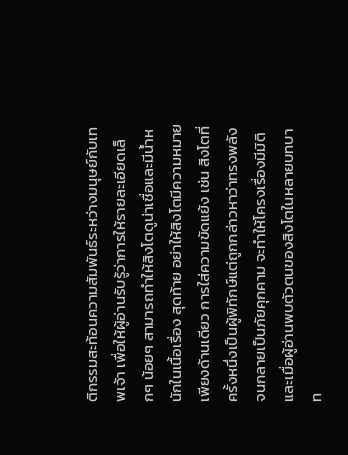ติกรรมสะท้อนความสัมพันธ์ระหว่างมนุษย์กับเทพเจ้า เพื่อให้ผู้อ่านรับรู้ว่าการให้รายละเอียดเล็กๆ น้อยๆ สามารถทำให้สิงโตดูน่าเชื่อและมีน้ำหนักในเนื้อเรื่อง สุดท้าย อย่าให้สิงโตมีความหมายเพียงด้านเดียว การใส่ความขัดแย้ง เช่น สิงโตที่ครั้งหนึ่งเป็นผู้พิทักษ์แต่ถูกกล่าวหาว่าทรงพลังจนกลายเป็นภัยคุกคาม จะทำให้โครงเรื่องมีมิติ และเมื่อผู้อ่านพบตัวตนของสิงโตในหลายบทบาท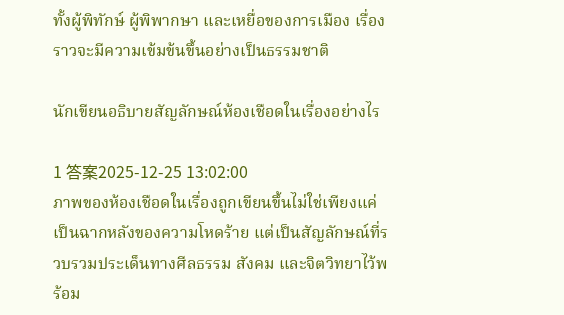ทั้งผู้พิทักษ์ ผู้พิพากษา และเหยื่อของการเมือง เรื่องราวจะมีความเข้มข้นขึ้นอย่างเป็นธรรมชาติ

นักเขียนอธิบายสัญลักษณ์ห้องเชือดในเรื่องอย่างไร

1 答案2025-12-25 13:02:00
ภาพของห้องเชือดในเรื่องถูกเขียนขึ้นไม่ใช่เพียงแค่เป็นฉากหลังของความโหดร้าย แต่เป็นสัญลักษณ์ที่รวบรวมประเด็นทางศีลธรรม สังคม และจิตวิทยาไว้พร้อม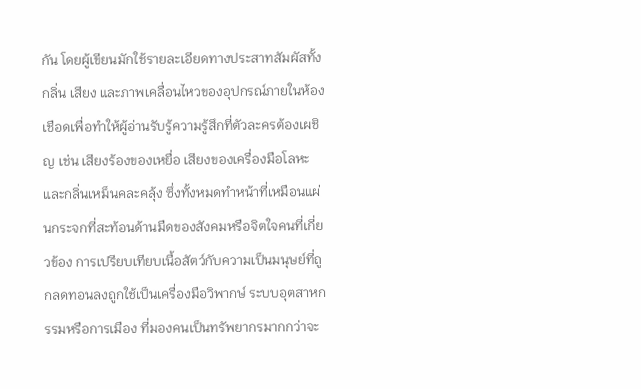กัน โดยผู้เขียนมักใช้รายละเอียดทางประสาทสัมผัสทั้งกลิ่น เสียง และภาพเคลื่อนไหวของอุปกรณ์ภายในห้องเชือดเพื่อทำให้ผู้อ่านรับรู้ความรู้สึกที่ตัวละครต้องเผชิญ เช่น เสียงร้องของเหยื่อ เสียงของเครื่องมือโลหะ และกลิ่นเหม็นคละคลุ้ง ซึ่งทั้งหมดทำหน้าที่เหมือนแผ่นกระจกที่สะท้อนด้านมืดของสังคมหรือจิตใจคนที่เกี่ยวข้อง การเปรียบเทียบเนื้อสัตว์กับความเป็นมนุษย์ที่ถูกลดทอนลงถูกใช้เป็นเครื่องมือวิพากษ์ ระบบอุตสาหกรรมหรือการเมือง ที่มองคนเป็นทรัพยากรมากกว่าจะ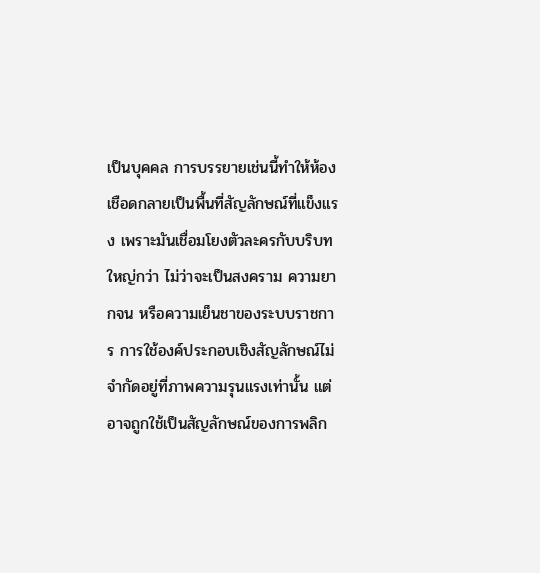เป็นบุคคล การบรรยายเช่นนี้ทำให้ห้องเชือดกลายเป็นพื้นที่สัญลักษณ์ที่แข็งแรง เพราะมันเชื่อมโยงตัวละครกับบริบทใหญ่กว่า ไม่ว่าจะเป็นสงคราม ความยากจน หรือความเย็นชาของระบบราชการ การใช้องค์ประกอบเชิงสัญลักษณ์ไม่จำกัดอยู่ที่ภาพความรุนแรงเท่านั้น แต่อาจถูกใช้เป็นสัญลักษณ์ของการพลิก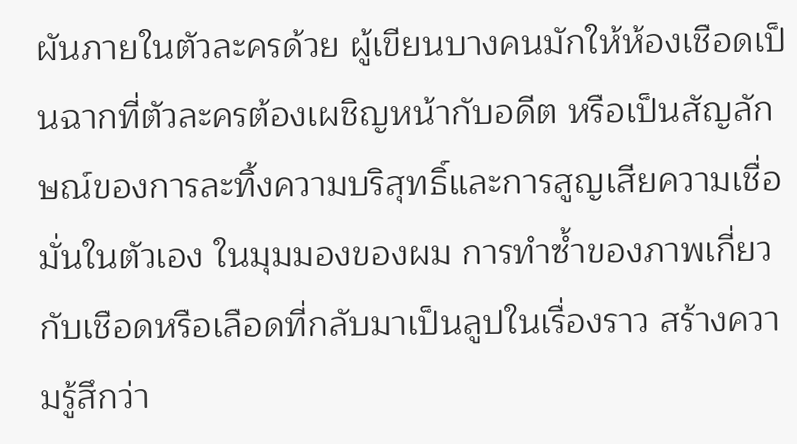ผันภายในตัวละครด้วย ผู้เขียนบางคนมักให้ห้องเชือดเป็นฉากที่ตัวละครต้องเผชิญหน้ากับอดีต หรือเป็นสัญลักษณ์ของการละทิ้งความบริสุทธิ์และการสูญเสียความเชื่อมั่นในตัวเอง ในมุมมองของผม การทำซ้ำของภาพเกี่ยวกับเชือดหรือเลือดที่กลับมาเป็นลูปในเรื่องราว สร้างความรู้สึกว่า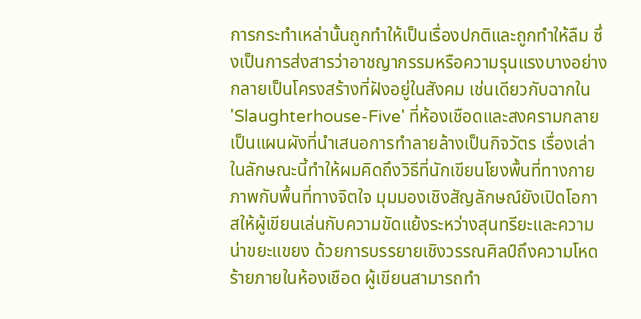การกระทำเหล่านั้นถูกทำให้เป็นเรื่องปกติและถูกทำให้ลืม ซึ่งเป็นการส่งสารว่าอาชญากรรมหรือความรุนแรงบางอย่างกลายเป็นโครงสร้างที่ฝังอยู่ในสังคม เช่นเดียวกับฉากใน 'Slaughterhouse-Five' ที่ห้องเชือดและสงครามกลายเป็นแผนผังที่นำเสนอการทำลายล้างเป็นกิจวัตร เรื่องเล่าในลักษณะนี้ทำให้ผมคิดถึงวิธีที่นักเขียนโยงพื้นที่ทางกายภาพกับพื้นที่ทางจิตใจ มุมมองเชิงสัญลักษณ์ยังเปิดโอกาสให้ผู้เขียนเล่นกับความขัดแย้งระหว่างสุนทรียะและความน่าขยะแขยง ด้วยการบรรยายเชิงวรรณศิลป์ถึงความโหดร้ายภายในห้องเชือด ผู้เขียนสามารถทำ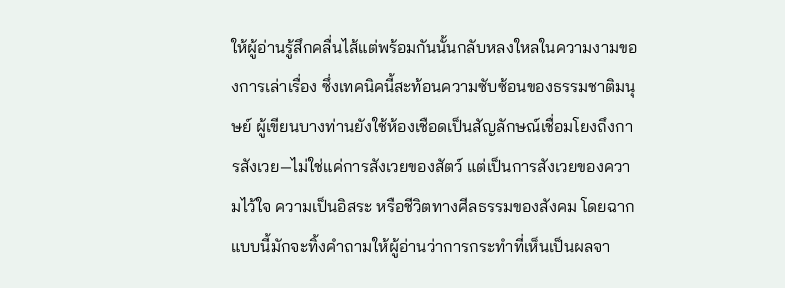ให้ผู้อ่านรู้สึกคลื่นไส้แต่พร้อมกันนั้นกลับหลงใหลในความงามของการเล่าเรื่อง ซึ่งเทคนิคนี้สะท้อนความซับซ้อนของธรรมชาติมนุษย์ ผู้เขียนบางท่านยังใช้ห้องเชือดเป็นสัญลักษณ์เชื่อมโยงถึงการสังเวย—ไม่ใช่แค่การสังเวยของสัตว์ แต่เป็นการสังเวยของความไว้ใจ ความเป็นอิสระ หรือชีวิตทางศีลธรรมของสังคม โดยฉากแบบนี้มักจะทิ้งคำถามให้ผู้อ่านว่าการกระทำที่เห็นเป็นผลจา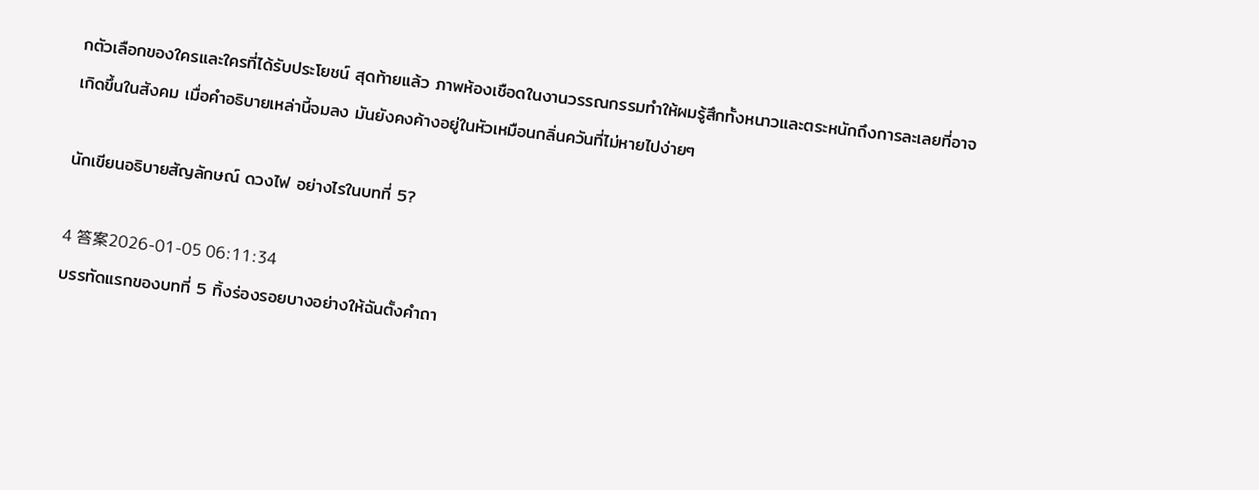กตัวเลือกของใครและใครที่ได้รับประโยชน์ สุดท้ายแล้ว ภาพห้องเชือดในงานวรรณกรรมทำให้ผมรู้สึกทั้งหนาวและตระหนักถึงการละเลยที่อาจเกิดขึ้นในสังคม เมื่อคำอธิบายเหล่านี้จมลง มันยังคงค้างอยู่ในหัวเหมือนกลิ่นควันที่ไม่หายไปง่ายๆ

นักเขียนอธิบายสัญลักษณ์ ดวงไฟ อย่างไรในบทที่ 5?

4 答案2026-01-05 06:11:34
บรรทัดแรกของบทที่ 5 ทิ้งร่องรอยบางอย่างให้ฉันตั้งคำถา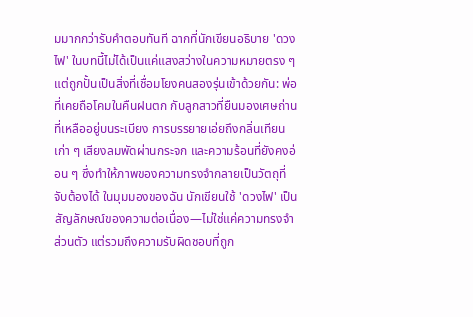มมากกว่ารับคำตอบทันที ฉากที่นักเขียนอธิบาย 'ดวงไฟ' ในบทนี้ไม่ได้เป็นแค่แสงสว่างในความหมายตรง ๆ แต่ถูกปั้นเป็นสิ่งที่เชื่อมโยงคนสองรุ่นเข้าด้วยกัน: พ่อที่เคยถือโคมในคืนฝนตก กับลูกสาวที่ยืนมองเศษถ่านที่เหลืออยู่บนระเบียง การบรรยายเอ่ยถึงกลิ่นเทียนเก่า ๆ เสียงลมพัดผ่านกระจก และความร้อนที่ยังคงอ่อน ๆ ซึ่งทำให้ภาพของความทรงจำกลายเป็นวัตถุที่จับต้องได้ ในมุมมองของฉัน นักเขียนใช้ 'ดวงไฟ' เป็นสัญลักษณ์ของความต่อเนื่อง—ไม่ใช่แค่ความทรงจำส่วนตัว แต่รวมถึงความรับผิดชอบที่ถูก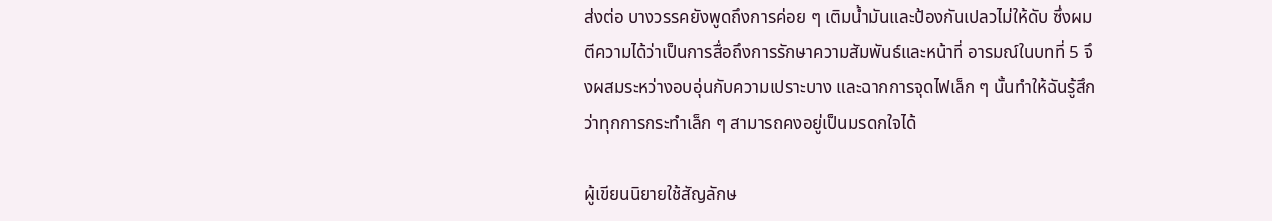ส่งต่อ บางวรรคยังพูดถึงการค่อย ๆ เติมน้ำมันและป้องกันเปลวไม่ให้ดับ ซึ่งผมตีความได้ว่าเป็นการสื่อถึงการรักษาความสัมพันธ์และหน้าที่ อารมณ์ในบทที่ 5 จึงผสมระหว่างอบอุ่นกับความเปราะบาง และฉากการจุดไฟเล็ก ๆ นั้นทำให้ฉันรู้สึกว่าทุกการกระทำเล็ก ๆ สามารถคงอยู่เป็นมรดกใจได้

ผู้เขียนนิยายใช้สัญลักษ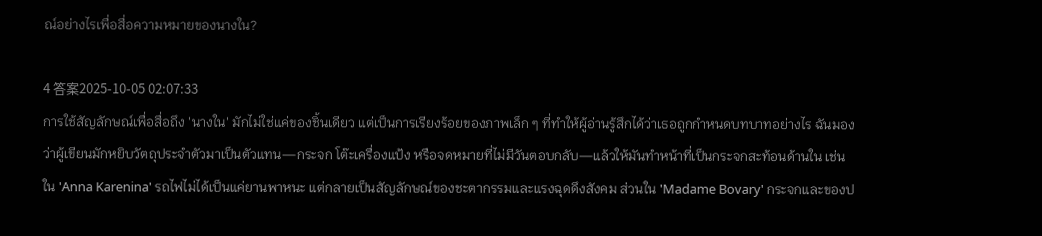ณ์อย่างไรเพื่อสื่อความหมายของนางใน?

4 答案2025-10-05 02:07:33
การใช้สัญลักษณ์เพื่อสื่อถึง 'นางใน' มักไม่ใช่แค่ของชิ้นเดียว แต่เป็นการเรียงร้อยของภาพเล็ก ๆ ที่ทำให้ผู้อ่านรู้สึกได้ว่าเธอถูกกำหนดบทบาทอย่างไร ฉันมองว่าผู้เขียนมักหยิบวัตถุประจำตัวมาเป็นตัวแทน—กระจก โต๊ะเครื่องแป้ง หรือจดหมายที่ไม่มีวันตอบกลับ—แล้วให้มันทำหน้าที่เป็นกระจกสะท้อนด้านใน เช่น ใน 'Anna Karenina' รถไฟไม่ได้เป็นแค่ยานพาหนะ แต่กลายเป็นสัญลักษณ์ของชะตากรรมและแรงฉุดดึงสังคม ส่วนใน 'Madame Bovary' กระจกและของป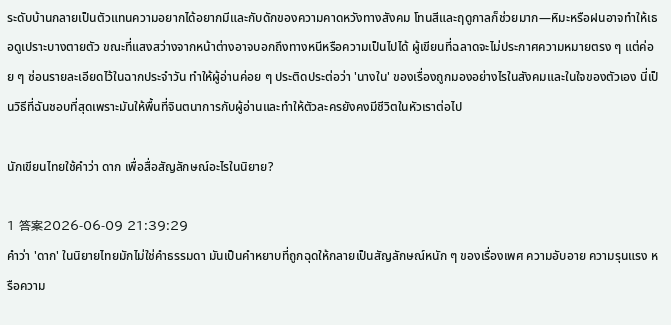ระดับบ้านกลายเป็นตัวแทนความอยากได้อยากมีและกับดักของความคาดหวังทางสังคม โทนสีและฤดูกาลก็ช่วยมาก—หิมะหรือฝนอาจทำให้เธอดูเปราะบางตายตัว ขณะที่แสงสว่างจากหน้าต่างอาจบอกถึงทางหนีหรือความเป็นไปได้ ผู้เขียนที่ฉลาดจะไม่ประกาศความหมายตรง ๆ แต่ค่อย ๆ ซ่อนรายละเอียดไว้ในฉากประจำวัน ทำให้ผู้อ่านค่อย ๆ ประติดประต่อว่า 'นางใน' ของเรื่องถูกมองอย่างไรในสังคมและในใจของตัวเอง นี่เป็นวิธีที่ฉันชอบที่สุดเพราะมันให้พื้นที่จินตนาการกับผู้อ่านและทำให้ตัวละครยังคงมีชีวิตในหัวเราต่อไป

นักเขียนไทยใช้คำว่า ดาก เพื่อสื่อสัญลักษณ์อะไรในนิยาย?

1 答案2026-06-09 21:39:29
คำว่า 'ดาก' ในนิยายไทยมักไม่ใช่คำธรรมดา มันเป็นคำหยาบที่ถูกฉุดให้กลายเป็นสัญลักษณ์หนัก ๆ ของเรื่องเพศ ความอับอาย ความรุนแรง หรือความ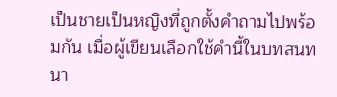เป็นชายเป็นหญิงที่ถูกตั้งคำถามไปพร้อมกัน เมื่อผู้เขียนเลือกใช้คำนี้ในบทสนทนา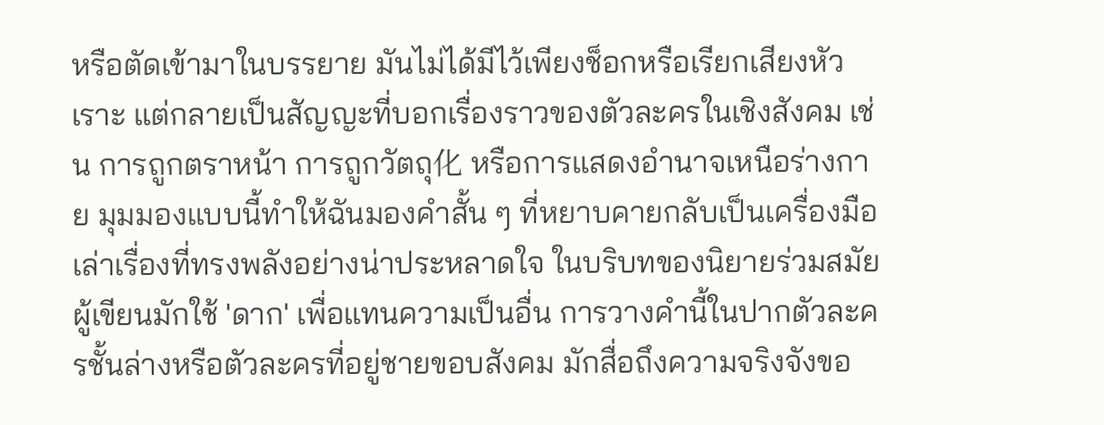หรือตัดเข้ามาในบรรยาย มันไม่ได้มีไว้เพียงช็อกหรือเรียกเสียงหัวเราะ แต่กลายเป็นสัญญะที่บอกเรื่องราวของตัวละครในเชิงสังคม เช่น การถูกตราหน้า การถูกวัตถุ化 หรือการแสดงอำนาจเหนือร่างกาย มุมมองแบบนี้ทำให้ฉันมองคำสั้น ๆ ที่หยาบคายกลับเป็นเครื่องมือเล่าเรื่องที่ทรงพลังอย่างน่าประหลาดใจ ในบริบทของนิยายร่วมสมัย ผู้เขียนมักใช้ 'ดาก' เพื่อแทนความเป็นอื่น การวางคำนี้ในปากตัวละครชั้นล่างหรือตัวละครที่อยู่ชายขอบสังคม มักสื่อถึงความจริงจังขอ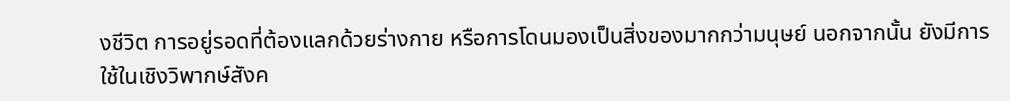งชีวิต การอยู่รอดที่ต้องแลกด้วยร่างกาย หรือการโดนมองเป็นสิ่งของมากกว่ามนุษย์ นอกจากนั้น ยังมีการใช้ในเชิงวิพากษ์สังค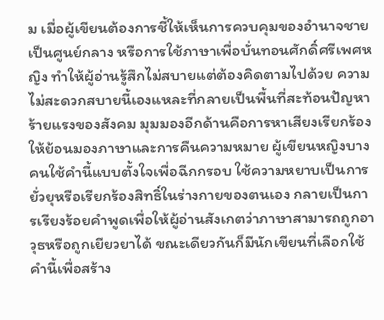ม เมื่อผู้เขียนต้องการชี้ให้เห็นการควบคุมของอำนาจชายเป็นศูนย์กลาง หรือการใช้ภาษาเพื่อบั่นทอนศักดิ์ศรีเพศหญิง ทำให้ผู้อ่านรู้สึกไม่สบายแต่ต้องคิดตามไปด้วย ความไม่สะดวกสบายนี้เองแหละที่กลายเป็นพื้นที่สะท้อนปัญหาร้ายแรงของสังคม มุมมองอีกด้านคือการหาเสียงเรียกร้องให้ย้อนมองภาษาและการคืนความหมาย ผู้เขียนหญิงบางคนใช้คำนี้แบบตั้งใจเพื่อฉีกกรอบ ใช้ความหยาบเป็นการยั่วยุหรือเรียกร้องสิทธิ์ในร่างกายของตนเอง กลายเป็นการเรียงร้อยคำพูดเพื่อให้ผู้อ่านสังเกตว่าภาษาสามารถถูกอาวุธหรือถูกเยียวยาได้ ขณะเดียวกันก็มีนักเขียนที่เลือกใช้คำนี้เพื่อสร้าง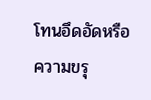โทนอึดอัดหรือความขรุ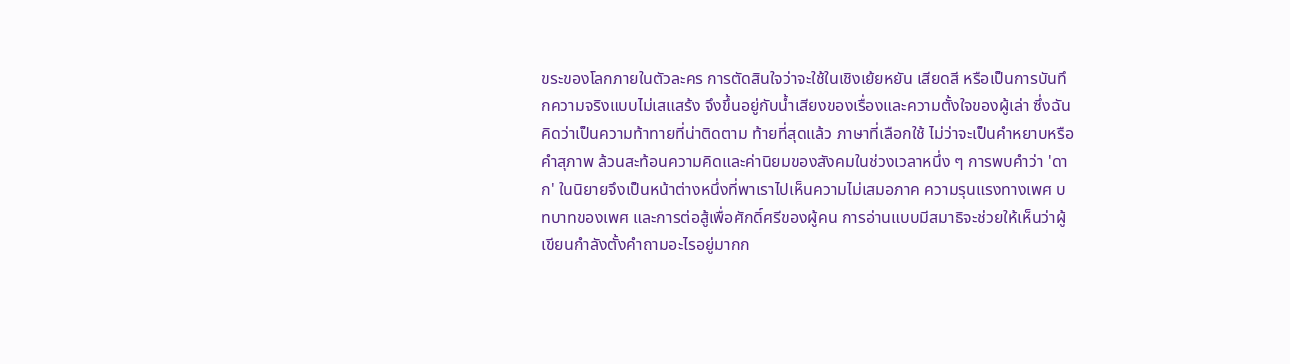ขระของโลกภายในตัวละคร การตัดสินใจว่าจะใช้ในเชิงเย้ยหยัน เสียดสี หรือเป็นการบันทึกความจริงแบบไม่เสแสร้ง จึงขึ้นอยู่กับน้ำเสียงของเรื่องและความตั้งใจของผู้เล่า ซึ่งฉันคิดว่าเป็นความท้าทายที่น่าติดตาม ท้ายที่สุดแล้ว ภาษาที่เลือกใช้ ไม่ว่าจะเป็นคำหยาบหรือคำสุภาพ ล้วนสะท้อนความคิดและค่านิยมของสังคมในช่วงเวลาหนึ่ง ๆ การพบคำว่า 'ดาก' ในนิยายจึงเป็นหน้าต่างหนึ่งที่พาเราไปเห็นความไม่เสมอภาค ความรุนแรงทางเพศ บทบาทของเพศ และการต่อสู้เพื่อศักดิ์ศรีของผู้คน การอ่านแบบมีสมาธิจะช่วยให้เห็นว่าผู้เขียนกำลังตั้งคำถามอะไรอยู่มากก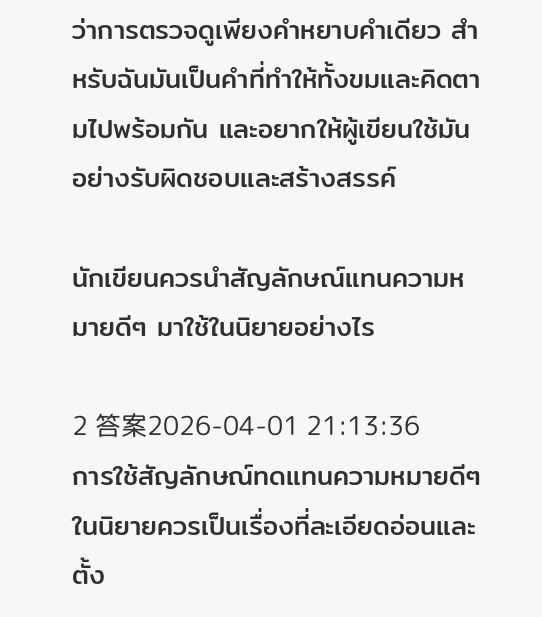ว่าการตรวจดูเพียงคำหยาบคำเดียว สำหรับฉันมันเป็นคำที่ทำให้ทั้งขมและคิดตามไปพร้อมกัน และอยากให้ผู้เขียนใช้มันอย่างรับผิดชอบและสร้างสรรค์

นักเขียนควรนำสัญลักษณ์แทนความหมายดีๆ มาใช้ในนิยายอย่างไร

2 答案2026-04-01 21:13:36
การใช้สัญลักษณ์ทดแทนความหมายดีๆ ในนิยายควรเป็นเรื่องที่ละเอียดอ่อนและตั้ง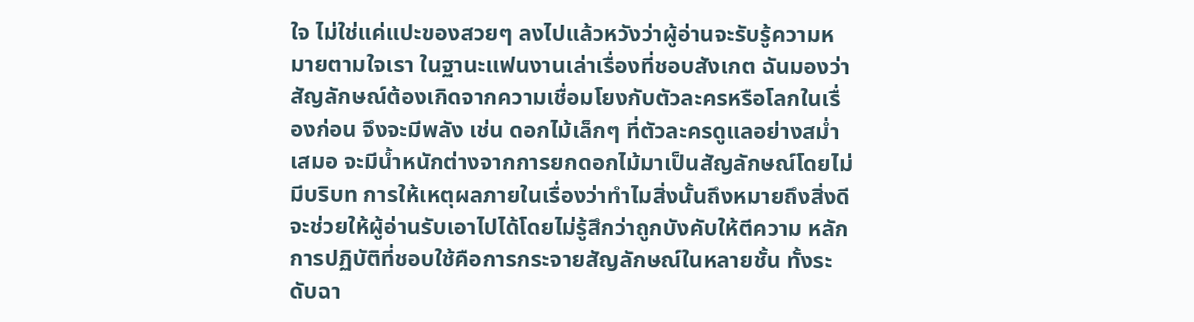ใจ ไม่ใช่แค่แปะของสวยๆ ลงไปแล้วหวังว่าผู้อ่านจะรับรู้ความหมายตามใจเรา ในฐานะแฟนงานเล่าเรื่องที่ชอบสังเกต ฉันมองว่าสัญลักษณ์ต้องเกิดจากความเชื่อมโยงกับตัวละครหรือโลกในเรื่องก่อน จึงจะมีพลัง เช่น ดอกไม้เล็กๆ ที่ตัวละครดูแลอย่างสม่ำเสมอ จะมีน้ำหนักต่างจากการยกดอกไม้มาเป็นสัญลักษณ์โดยไม่มีบริบท การให้เหตุผลภายในเรื่องว่าทำไมสิ่งนั้นถึงหมายถึงสิ่งดี จะช่วยให้ผู้อ่านรับเอาไปได้โดยไม่รู้สึกว่าถูกบังคับให้ตีความ หลักการปฏิบัติที่ชอบใช้คือการกระจายสัญลักษณ์ในหลายชั้น ทั้งระดับฉา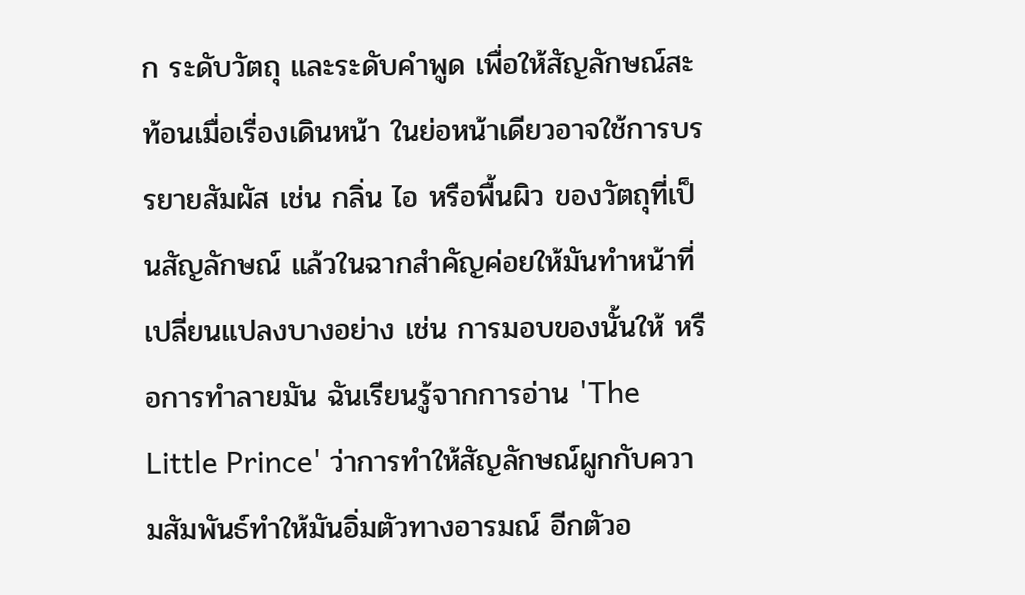ก ระดับวัตถุ และระดับคำพูด เพื่อให้สัญลักษณ์สะท้อนเมื่อเรื่องเดินหน้า ในย่อหน้าเดียวอาจใช้การบรรยายสัมผัส เช่น กลิ่น ไอ หรือพื้นผิว ของวัตถุที่เป็นสัญลักษณ์ แล้วในฉากสำคัญค่อยให้มันทำหน้าที่เปลี่ยนแปลงบางอย่าง เช่น การมอบของนั้นให้ หรือการทำลายมัน ฉันเรียนรู้จากการอ่าน 'The Little Prince' ว่าการทำให้สัญลักษณ์ผูกกับความสัมพันธ์ทำให้มันอิ่มตัวทางอารมณ์ อีกตัวอ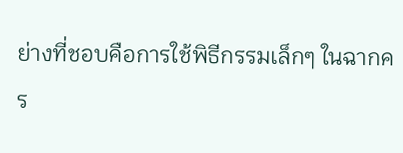ย่างที่ชอบคือการใช้พิธีกรรมเล็กๆ ในฉากคร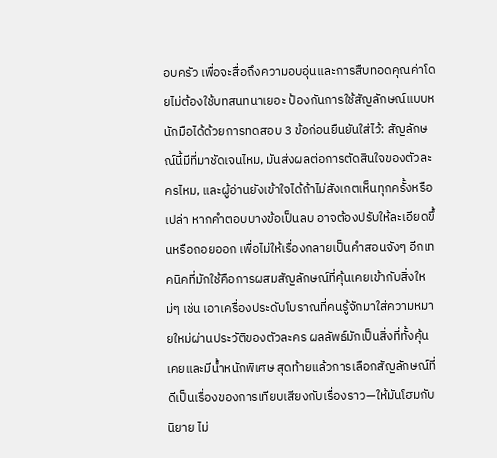อบครัว เพื่อจะสื่อถึงความอบอุ่นและการสืบทอดคุณค่าโดยไม่ต้องใช้บทสนทนาเยอะ ป้องกันการใช้สัญลักษณ์แบบหนักมือได้ด้วยการทดสอบ 3 ข้อก่อนยืนยันใส่ไว้: สัญลักษณ์นี้มีที่มาชัดเจนไหม, มันส่งผลต่อการตัดสินใจของตัวละครไหม, และผู้อ่านยังเข้าใจได้ถ้าไม่สังเกตเห็นทุกครั้งหรือเปล่า หากคำตอบบางข้อเป็นลบ อาจต้องปรับให้ละเอียดขึ้นหรือถอยออก เพื่อไม่ให้เรื่องกลายเป็นคำสอนจังๆ อีกเทคนิคที่มักใช้คือการผสมสัญลักษณ์ที่คุ้นเคยเข้ากับสิ่งใหม่ๆ เช่น เอาเครื่องประดับโบราณที่คนรู้จักมาใส่ความหมายใหม่ผ่านประวัติของตัวละคร ผลลัพธ์มักเป็นสิ่งที่ทั้งคุ้นเคยและมีน้ำหนักพิเศษ สุดท้ายแล้วการเลือกสัญลักษณ์ที่ดีเป็นเรื่องของการเทียบเสียงกับเรื่องราว—ให้มันโฮมกับนิยาย ไม่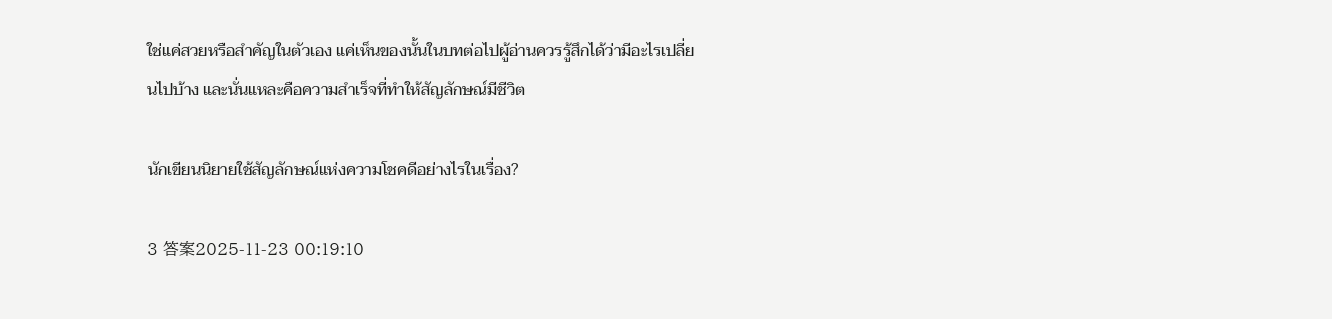ใช่แค่สวยหรือสำคัญในตัวเอง แค่เห็นของนั้นในบทต่อไปผู้อ่านควรรู้สึกได้ว่ามีอะไรเปลี่ยนไปบ้าง และนั่นแหละคือความสำเร็จที่ทำให้สัญลักษณ์มีชีวิต

นักเขียนนิยายใช้สัญลักษณ์แห่งความโชคดีอย่างไรในเรื่อง?

3 答案2025-11-23 00:19:10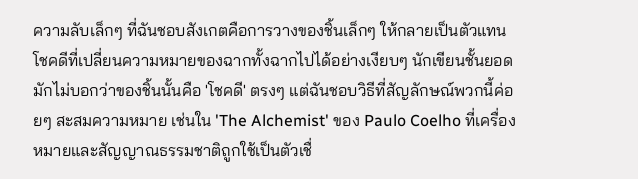ความลับเล็กๆ ที่ฉันชอบสังเกตคือการวางของชิ้นเล็กๆ ให้กลายเป็นตัวแทนโชคดีที่เปลี่ยนความหมายของฉากทั้งฉากไปได้อย่างเงียบๆ นักเขียนชั้นยอดมักไม่บอกว่าของชิ้นนั้นคือ 'โชคดี' ตรงๆ แต่ฉันชอบวิธีที่สัญลักษณ์พวกนี้ค่อยๆ สะสมความหมาย เช่นใน 'The Alchemist' ของ Paulo Coelho ที่เครื่องหมายและสัญญาณธรรมชาติถูกใช้เป็นตัวเชื่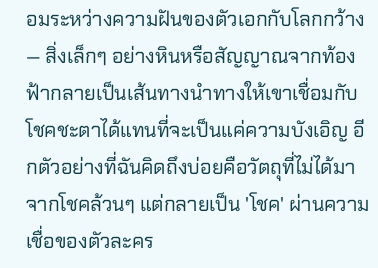อมระหว่างความฝันของตัวเอกกับโลกกว้าง — สิ่งเล็กๆ อย่างหินหรือสัญญาณจากท้องฟ้ากลายเป็นเส้นทางนำทางให้เขาเชื่อมกับโชคชะตาได้แทนที่จะเป็นแค่ความบังเอิญ อีกตัวอย่างที่ฉันคิดถึงบ่อยคือวัตถุที่ไม่ได้มาจากโชคล้วนๆ แต่กลายเป็น 'โชค' ผ่านความเชื่อของตัวละคร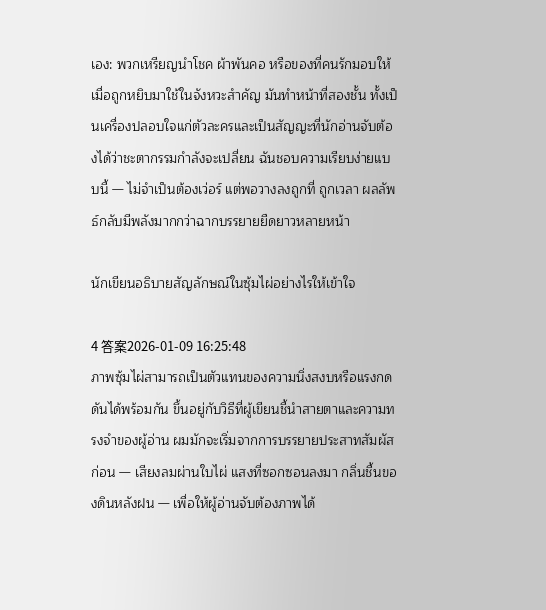เอง: พวกเหรียญนำโชค ผ้าพันคอ หรือของที่คนรักมอบให้ เมื่อถูกหยิบมาใช้ในจังหวะสำคัญ มันทำหน้าที่สองชั้น ทั้งเป็นเครื่องปลอบใจแก่ตัวละครและเป็นสัญญะที่นักอ่านจับต้องได้ว่าชะตากรรมกำลังจะเปลี่ยน ฉันชอบความเรียบง่ายแบบนี้ — ไม่จำเป็นต้องเว่อร์ แต่พอวางลงถูกที่ ถูกเวลา ผลลัพธ์กลับมีพลังมากกว่าฉากบรรยายยืดยาวหลายหน้า

นักเขียนอธิบายสัญลักษณ์ในซุ้มไผ่อย่างไรให้เข้าใจ

4 答案2026-01-09 16:25:48
ภาพซุ้มไผ่สามารถเป็นตัวแทนของความนิ่งสงบหรือแรงกดดันได้พร้อมกัน ขึ้นอยู่กับวิธีที่ผู้เขียนชี้นำสายตาและความทรงจำของผู้อ่าน ผมมักจะเริ่มจากการบรรยายประสาทสัมผัสก่อน — เสียงลมผ่านใบไผ่ แสงที่ซอกซอนลงมา กลิ่นชื้นของดินหลังฝน — เพื่อให้ผู้อ่านจับต้องภาพได้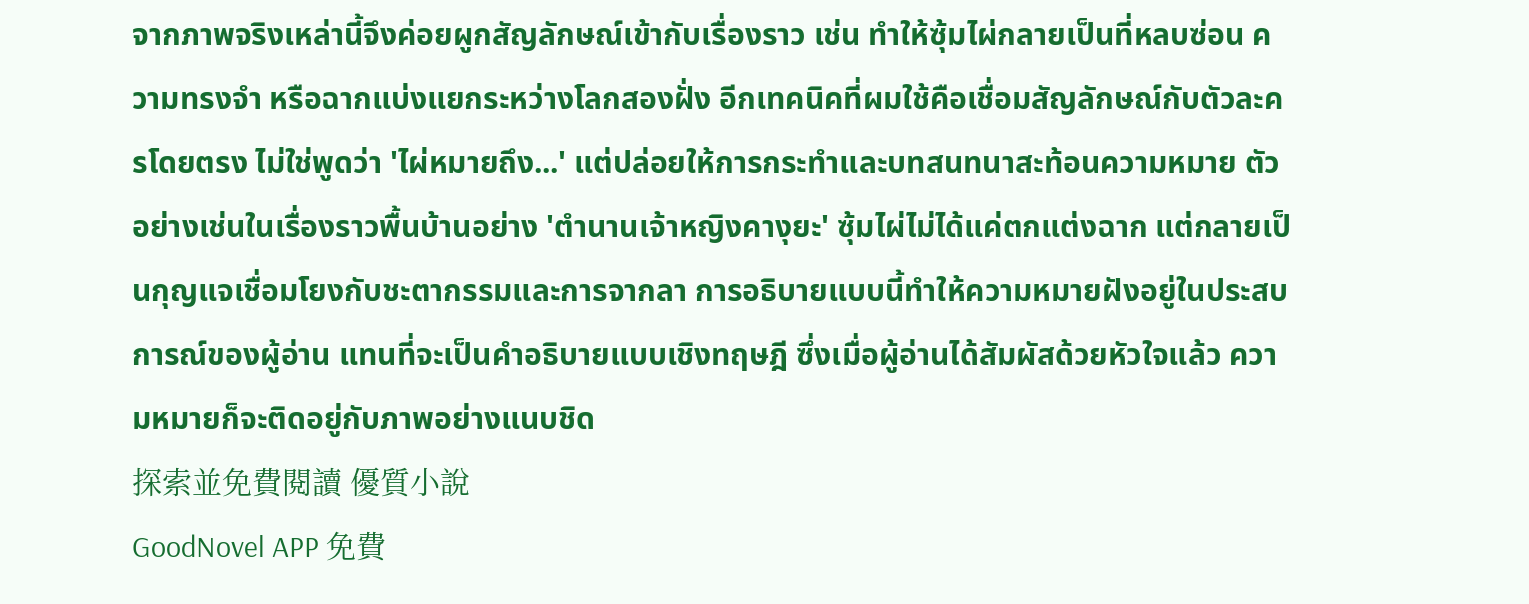จากภาพจริงเหล่านี้จึงค่อยผูกสัญลักษณ์เข้ากับเรื่องราว เช่น ทำให้ซุ้มไผ่กลายเป็นที่หลบซ่อน ความทรงจำ หรือฉากแบ่งแยกระหว่างโลกสองฝั่ง อีกเทคนิคที่ผมใช้คือเชื่อมสัญลักษณ์กับตัวละครโดยตรง ไม่ใช่พูดว่า 'ไผ่หมายถึง...' แต่ปล่อยให้การกระทำและบทสนทนาสะท้อนความหมาย ตัวอย่างเช่นในเรื่องราวพื้นบ้านอย่าง 'ตำนานเจ้าหญิงคางุยะ' ซุ้มไผ่ไม่ได้แค่ตกแต่งฉาก แต่กลายเป็นกุญแจเชื่อมโยงกับชะตากรรมและการจากลา การอธิบายแบบนี้ทำให้ความหมายฝังอยู่ในประสบการณ์ของผู้อ่าน แทนที่จะเป็นคำอธิบายแบบเชิงทฤษฎี ซึ่งเมื่อผู้อ่านได้สัมผัสด้วยหัวใจแล้ว ความหมายก็จะติดอยู่กับภาพอย่างแนบชิด
探索並免費閱讀 優質小說
GoodNovel APP 免費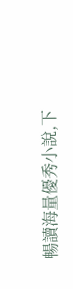暢讀海量優秀小說,下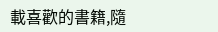載喜歡的書籍,隨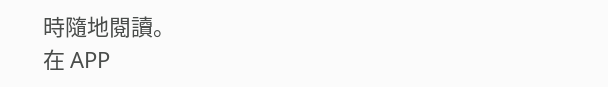時隨地閱讀。
在 APP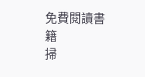免費閱讀書籍
掃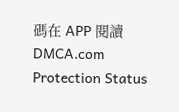碼在 APP 閱讀
DMCA.com Protection Status